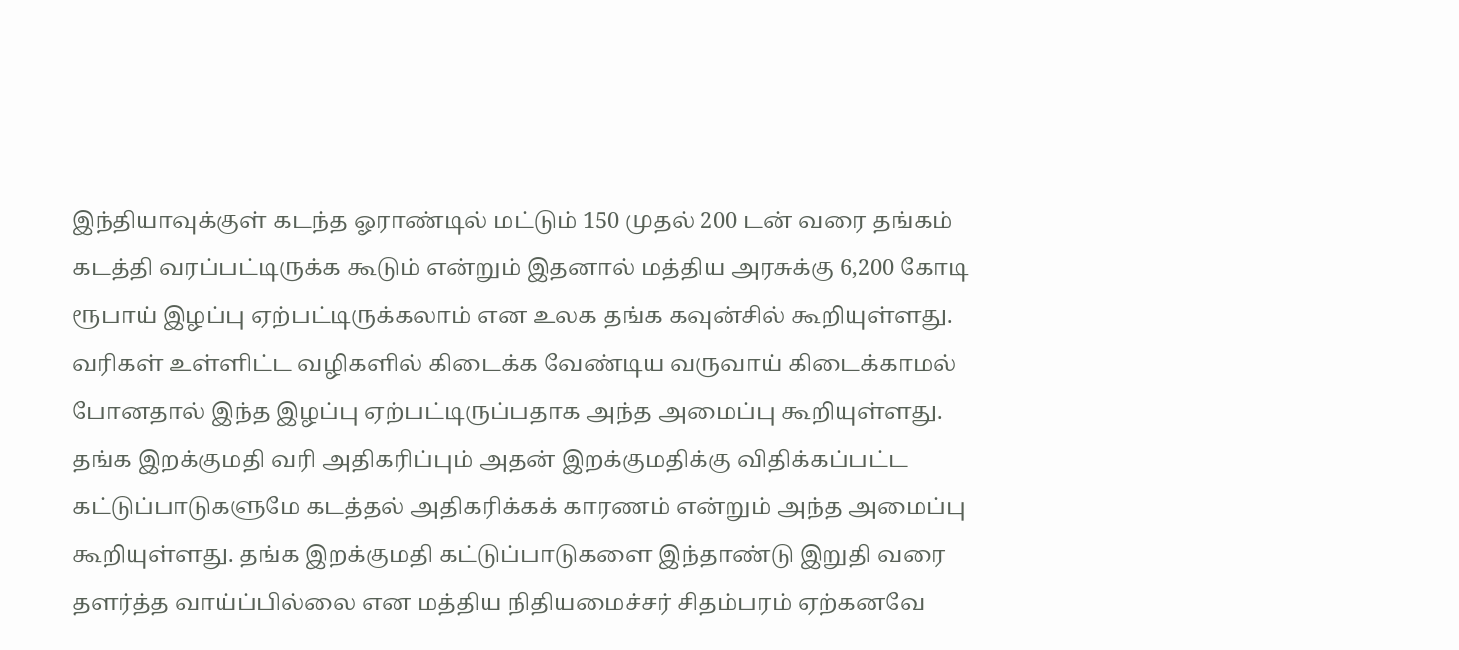இந்தியாவுக்குள் கடந்த ஓராண்டில் மட்டும் 150 முதல் 200 டன் வரை தங்கம் கடத்தி வரப்பட்டிருக்க கூடும் என்றும் இதனால் மத்திய அரசுக்கு 6,200 கோடி ரூபாய் இழப்பு ஏற்பட்டிருக்கலாம் என உலக தங்க கவுன்சில் கூறியுள்ளது.
வரிகள் உள்ளிட்ட வழிகளில் கிடைக்க வேண்டிய வருவாய் கிடைக்காமல் போனதால் இந்த இழப்பு ஏற்பட்டிருப்பதாக அந்த அமைப்பு கூறியுள்ளது. தங்க இறக்குமதி வரி அதிகரிப்பும் அதன் இறக்குமதிக்கு விதிக்கப்பட்ட கட்டுப்பாடுகளுமே கடத்தல் அதிகரிக்கக் காரணம் என்றும் அந்த அமைப்பு கூறியுள்ளது. தங்க இறக்குமதி கட்டுப்பாடுகளை இந்தாண்டு இறுதி வரை தளர்த்த வாய்ப்பில்லை என மத்திய நிதியமைச்சர் சிதம்பரம் ஏற்கனவே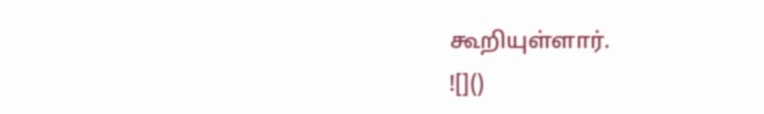கூறியுள்ளார்.
![]()